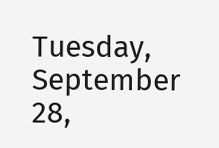Tuesday, September 28,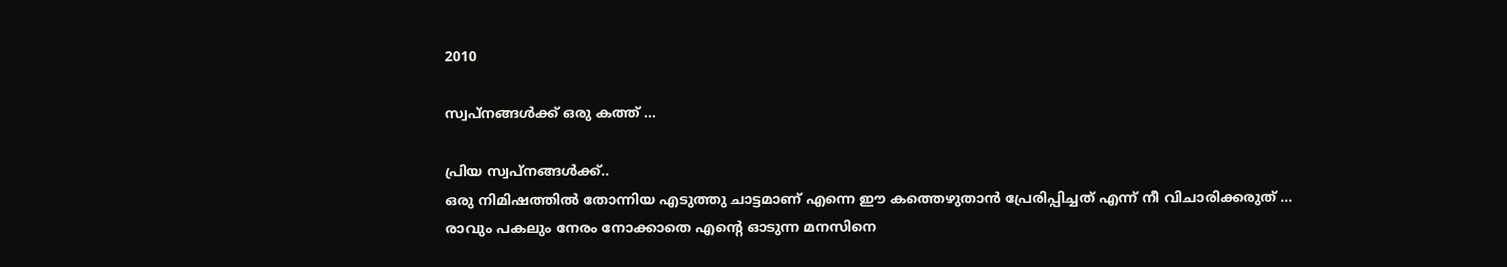2010

സ്വപ്നങ്ങള്‍ക്ക് ഒരു കത്ത് ...

പ്രിയ സ്വപ്നങ്ങള്‍ക്ക്..
ഒരു നിമിഷത്തില്‍ തോന്നിയ എടുത്തു ചാട്ടമാണ് എന്നെ ഈ കത്തെഴുതാന്‍ പ്രേരിപ്പിച്ചത് എന്ന് നീ വിചാരിക്കരുത് ... രാവും പകലും നേരം നോക്കാതെ എന്റെ ഓടുന്ന മനസിനെ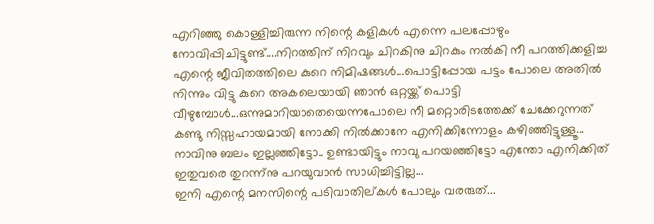എറിഞ്ഞു കൊള്ളിച്ചിരുന്ന നിന്റെ കളികള്‍ എന്നെ പലപ്പോഴും നോവിപ്പിചിട്ടുണ്ട്....നിറത്തിന് നിറവും ചിറകിനു ചിറകും നല്‍കി നീ പറത്തിക്കളിച്ച എന്റെ ജീവിതത്തിലെ കുറെ നിമിഷങ്ങള്‍...പൊട്ടിപ്പോയ പട്ടം പോലെ അതില്‍ നിന്നും വിട്ടു കുറെ അകലെയായി ഞാന്‍ ഒറ്റയ്ക്ക് പൊട്ടി വീഴുമ്പോള്‍...ഒന്നുമാറിയാതെയെന്നപോലെ നീ മറ്റൊരിടത്തേക്ക് ചേക്കേറുന്നത് കണ്ടു നിസ്സഹായമായി നോക്കി നില്‍ക്കാനേ എനിക്കിന്നോളം കഴിഞ്ഞിട്ടുള്ളൂ... നാവിനു ബലം ഇല്ലഞ്ഞിട്ടോ.. ഉണ്ടായിട്ടും നാവു പറയഞ്ഞിട്ടോ എന്തോ എനിക്കിത് ഇതുവരെ തുറന്ന്നു പറയുവാന്‍ സാധിച്ചിട്ടില്ല...
ഇനി എന്റെ മനസിന്റെ പടിവാതില്കള്‍ പോലും വരരുത്...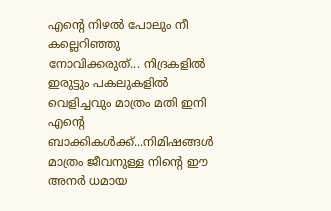എന്റെ നിഴല്‍ പോലും നീ കല്ലെറിഞ്ഞു നോവിക്കരുത്... നിദ്രകളില്‍ ഇരുട്ടും പകലുകളില്‍ വെളിച്ചവും മാത്രം മതി ഇനി എന്റെ ബാക്കികള്‍ക്ക്...നിമിഷങ്ങള്‍ മാത്രം ജീവനുള്ള നിന്റെ ഈ അനര്‍ ധമായ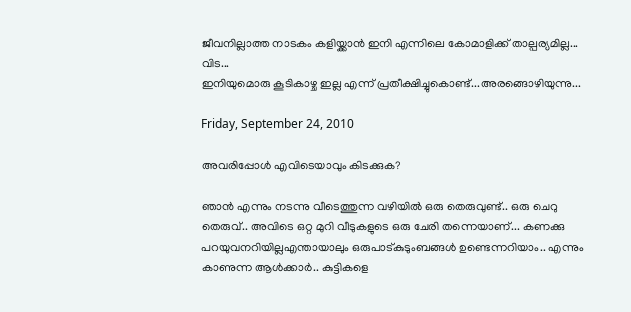ജീവനില്ലാത്ത നാടകം കളിയ്ക്കാന്‍ ഇനി എന്നിലെ കോമാളിക്ക് താല്പര്യമില്ല...
വിട...
ഇനിയുമൊരു കൂടികാഴ്ച ഇല്ല എന്ന് പ്രതീക്ഷിച്ചുകൊണ്ട്...അരങ്ങൊഴിയുന്നു...

Friday, September 24, 2010

അവരിപ്പോള്‍ എവിടെയാവും കിടക്കുക?

ഞാന്‍ എന്നും നടന്നു വീടെത്തുന്ന വഴിയില്‍ ഒരു തെരുവുണ്ട്.. ഒരു ചെറു തെരുവ്.. അവിടെ ഒറ്റ മുറി വീടുകളുടെ ഒരു ചേരി തന്നെയാണ്... കണക്കു പറയുവനറിയില്ലഎന്തായാലും ഒരുപാട്കുടുംബങ്ങള്‍ ഉണ്ടെന്നറിയാം.. എന്നും കാണുന്ന ആള്‍ക്കാര്‍.. കുട്ടികളെ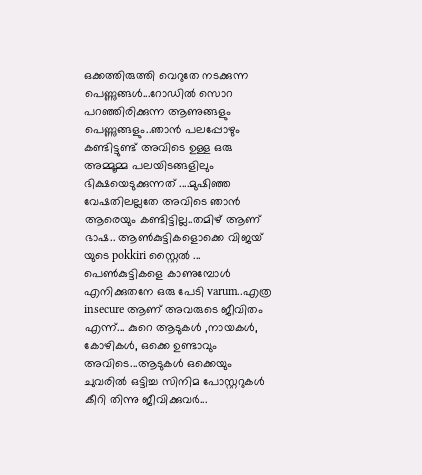ഒക്കത്തിരുത്തി വെറുതേ നടക്കുന്ന പെണ്ണുങ്ങള്‍...റോഡില്‍ സൊറ പറഞ്ഞിരിക്കുന്ന ആണുങ്ങളും പെണ്ണുങ്ങളും..ഞാന്‍ പലപ്പോഴും കണ്ടിട്ടുണ്ട് അവിടെ ഉള്ള ഒരു അമ്മൂമ്മ പലയിടങ്ങളിലും ഭിക്ഷയെടുക്കുന്നത് ....മുഷിഞ്ഞ വേഷതിലല്ലതേ അവിടെ ഞാന്‍ ആരെയും കണ്ടിട്ടില്ല..തമിഴ് ആണ് ഭാഷ.. ആണ്‍കുട്ടികളൊക്കെ വിജയ്‌ യുടെ pokkiri സ്റ്റൈല്‍ ... പെണ്‍കുട്ടികളെ കാണുമ്പോള്‍ എനിക്കുതനേ ഒരു പേടി varum..എത്ര insecure ആണ് അവരുടെ ജീവിതം എന്ന്... കുറെ ആടുകള്‍ ,നായകള്‍, കോഴികള്‍, ഒക്കെ ഉണ്ടാവും അവിടെ...ആടുകള്‍ ഒക്കെയും ചുവരില്‍ ഒട്ടിച്ച സിനിമ പോസ്റ്ററുകള്‍ കീറി തിന്നു ജീവിക്കുവര്‍...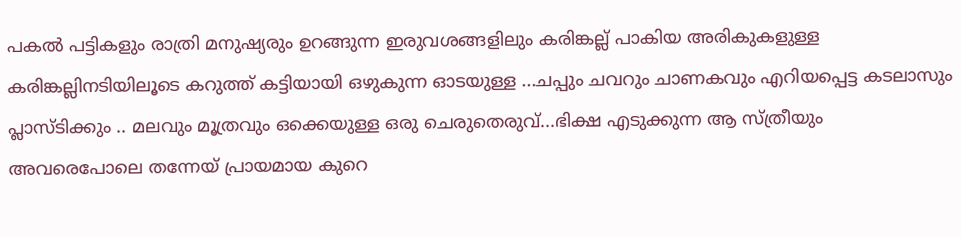പകല്‍ പട്ടികളും രാത്രി മനുഷ്യരും ഉറങ്ങുന്ന ഇരുവശങ്ങളിലും കരിങ്കല്ല് പാകിയ അരികുകളുള്ള കരിങ്കല്ലിനടിയിലൂടെ കറുത്ത് കട്ടിയായി ഒഴുകുന്ന ഓടയുള്ള ...ചപ്പും ചവറും ചാണകവും എറിയപ്പെട്ട കടലാസും പ്ലാസ്ടിക്കും .. മലവും മൂത്രവും ഒക്കെയുള്ള ഒരു ചെരുതെരുവ്...ഭിക്ഷ എടുക്കുന്ന ആ സ്ത്രീയും അവരെപോലെ തന്നേയ് പ്രായമായ കുറെ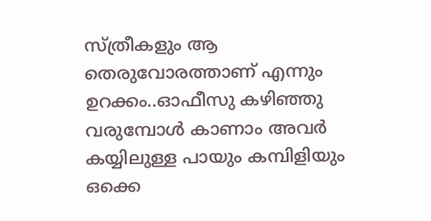സ്ത്രീകളും ആ തെരുവോരത്താണ് എന്നും ഉറക്കം..ഓഫീസു കഴിഞ്ഞു വരുമ്പോള്‍ കാണാം അവര്‍ കയ്യിലുള്ള പായും കമ്പിളിയും ഒക്കെ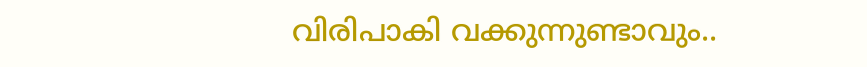വിരിപാകി വക്കുന്നുണ്ടാവും..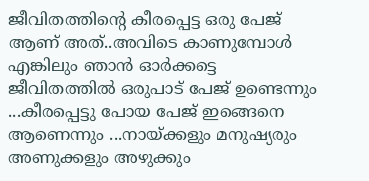ജീവിതത്തിന്റെ കീരപ്പെട്ട ഒരു പേജ് ആണ് അത്..അവിടെ കാണുമ്പോള്‍ എങ്കിലും ഞാന്‍ ഓര്‍ക്കട്ടെ ജീവിതത്തില്‍ ഒരുപാട് പേജ് ഉണ്ടെന്നും ...കീരപ്പെട്ടു പോയ പേജ് ഇങ്ങെനെ ആണെന്നും ...നായ്ക്കളും മനുഷ്യരും അണുക്കളും അഴുക്കും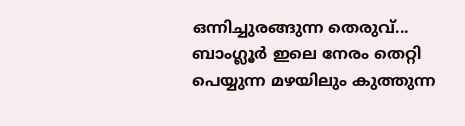ഒന്നിച്ചുരങ്ങുന്ന തെരുവ്...
ബാംഗ്ലൂര്‍ ഇലെ നേരം തെറ്റി പെയ്യുന്ന മഴയിലും കുത്തുന്ന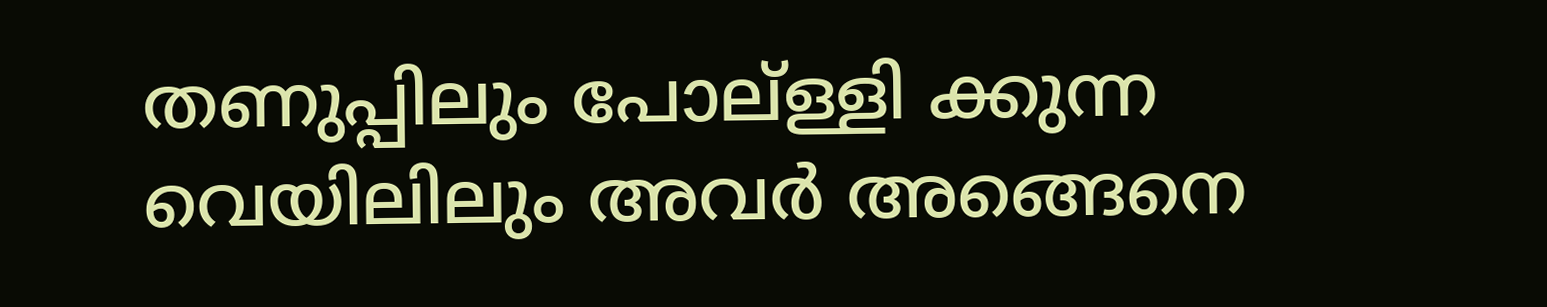തണുപ്പിലും പോല്ള്ളി ക്കുന്ന വെയിലിലും അവര്‍ അങ്ങെനെ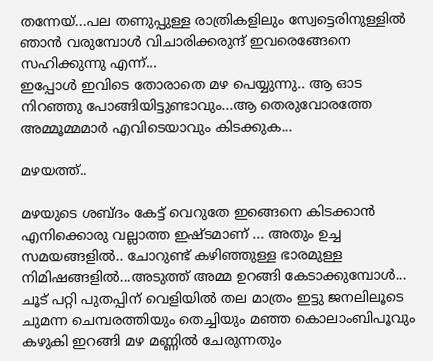തന്നേയ്...പല തണുപ്പുള്ള രാത്രികളിലും സ്വേട്ടെരിനുള്ളില്‍ ഞാന്‍ വരുമ്പോള്‍ വിചാരിക്കരുന്ദ് ഇവരെങ്ങേനെ സഹിക്കുന്നു എന്ന്...
ഇപ്പോള്‍ ഇവിടെ തോരാതെ മഴ പെയ്യുന്നു.. ആ ഓട നിറഞ്ഞു പോങ്ങിയിട്ടുണ്ടാവും...ആ തെരുവോരത്തേ അമ്മൂമ്മമാര്‍ എവിടെയാവും കിടക്കുക...

മഴയത്ത്..

മഴയുടെ ശബ്ദം കേട്ട് വെറുതേ ഇങ്ങെനെ കിടക്കാന്‍ എനിക്കൊരു വല്ലാത്ത ഇഷ്ടമാണ് ... അതും ഉച്ച സമയങ്ങളില്‍.. ചോറുണ്ട് കഴിഞ്ഞുള്ള ഭാരമുള്ള നിമിഷങ്ങളില്‍...അടുത്ത് അമ്മ ഉറങ്ങി കേടാക്കുമ്പോള്‍... ചൂട് പറ്റി പുതപ്പിന് വെളിയില്‍ തല മാത്രം ഇട്ടു ജനലിലൂടെ ചുമന്ന ചെമ്പരത്തിയും തെച്ചിയും മഞ്ഞ കൊലാംബിപൂവും കഴുകി ഇറങ്ങി മഴ മണ്ണില്‍ ചേരുന്നതും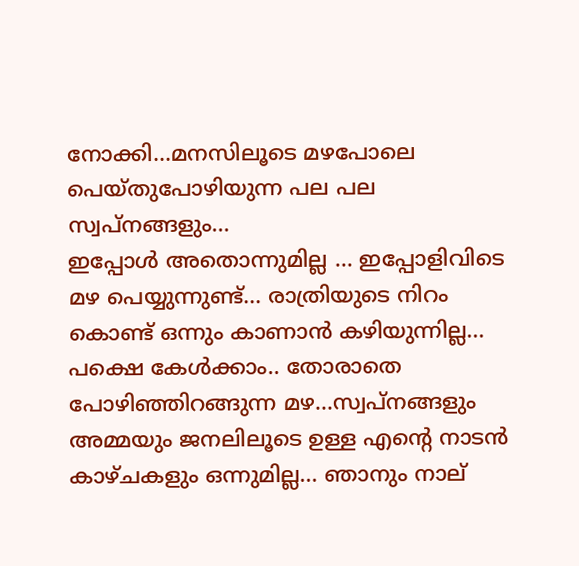നോക്കി...മനസിലൂടെ മഴപോലെ പെയ്തുപോഴിയുന്ന പല പല സ്വപ്നങ്ങളും...
ഇപ്പോള്‍ അതൊന്നുമില്ല ... ഇപ്പോളിവിടെ മഴ പെയ്യുന്നുണ്ട്... രാത്രിയുടെ നിറം കൊണ്ട് ഒന്നും കാണാന്‍ കഴിയുന്നില്ല... പക്ഷെ കേള്‍ക്കാം.. തോരാതെ പോഴിഞ്ഞിറങ്ങുന്ന മഴ...സ്വപ്നങ്ങളും അമ്മയും ജനലിലൂടെ ഉള്ള എന്റെ നാടന്‍ കാഴ്ചകളും ഒന്നുമില്ല... ഞാനും നാല്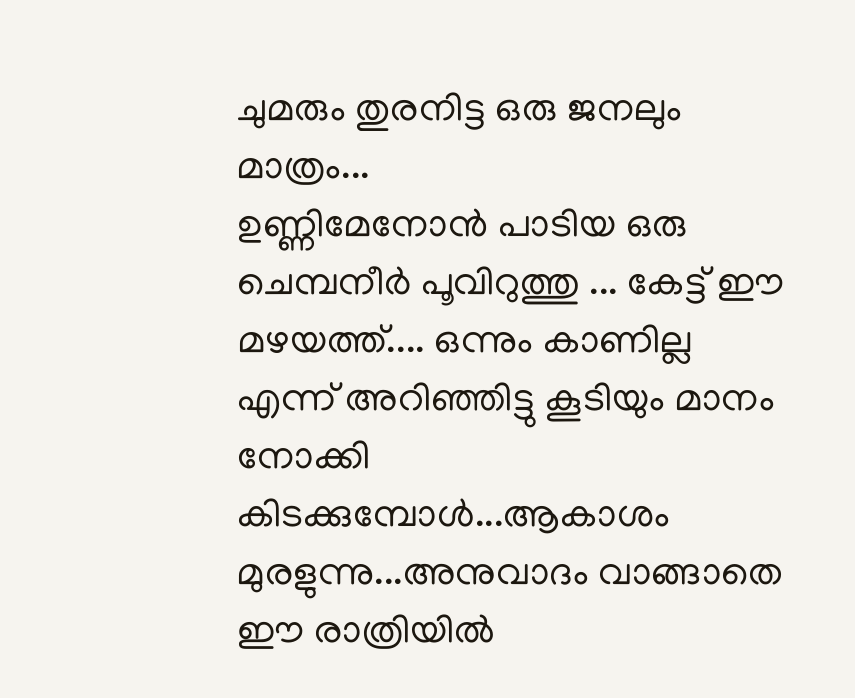ചുമരും തുരനിട്ട ഒരു ജനലും മാത്രം...
ഉണ്ണിമേനോന്‍ പാടിയ ഒരു ചെമ്പനീര്‍ പൂവിറുത്തു ... കേട്ട് ഈ മഴയത്ത്.... ഒന്നും കാണില്ല എന്ന് അറിഞ്ഞിട്ടു കൂടിയും മാനം നോക്കി കിടക്കുമ്പോള്‍...ആകാശം മുരളുന്നു...അനുവാദം വാങ്ങാതെ ഈ രാത്രിയില്‍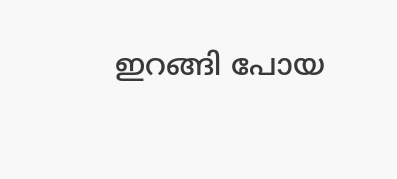ഇറങ്ങി പോയ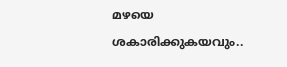മഴയെ ശകാരിക്കുകയവും..